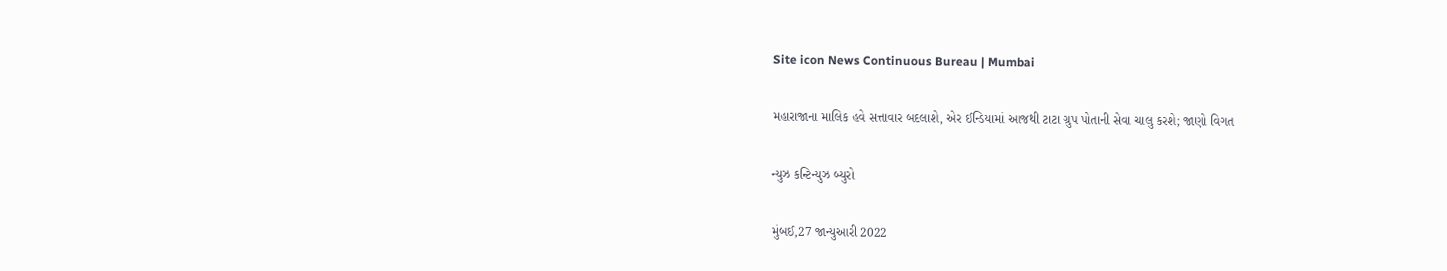Site icon News Continuous Bureau | Mumbai

મહારાજાના માલિક હવે સત્તાવાર બદલાશે, એર ઈન્ડિયામાં આજથી ટાટા ગ્રુપ પોતાની સેવા ચાલુ કરશે; જાણો વિગત

ન્યુઝ કન્ટિન્યુઝ બ્યુરો

મુંબઈ,27 જાન્યુઆરી 2022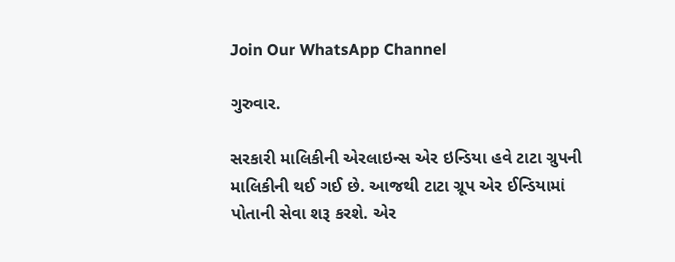Join Our WhatsApp Channel

ગુરુવાર.

સરકારી માલિકીની એરલાઇન્સ એર ઇન્ડિયા હવે ટાટા ગ્રુપની માલિકીની થઈ ગઈ છે. આજથી ટાટા ગ્રૂપ એર ઈન્ડિયામાં પોતાની સેવા શરૂ કરશે. એર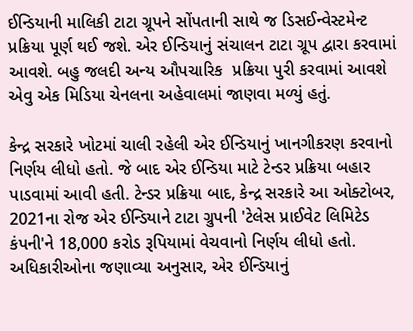ઈન્ડિયાની માલિકી ટાટા ગ્રૂપને સોંપતાની સાથે જ ડિસઈન્વેસ્ટમેન્ટ પ્રક્રિયા પૂર્ણ થઈ જશે. એર ઈન્ડિયાનું સંચાલન ટાટા ગ્રૂપ દ્વારા કરવામાં આવશે. બહુ જલદી અન્ય ઔપચારિક  પ્રક્રિયા પુરી કરવામાં આવશે એવુ એક મિડિયા ચેનલના અહેવાલમાં જાણવા મળ્યું હતું.

કેન્દ્ર સરકારે ખોટમાં ચાલી રહેલી એર ઈન્ડિયાનું ખાનગીકરણ કરવાનો નિર્ણય લીધો હતો. જે બાદ એર ઈન્ડિયા માટે ટેન્ડર પ્રક્રિયા બહાર પાડવામાં આવી હતી. ટેન્ડર પ્રક્રિયા બાદ, કેન્દ્ર સરકારે આ ઓક્ટોબર, 2021ના રોજ એર ઈન્ડિયાને ટાટા ગ્રુપની 'ટેલેસ પ્રાઈવેટ લિમિટેડ કંપની'ને 18,000 કરોડ રૂપિયામાં વેચવાનો નિર્ણય લીધો હતો. અધિકારીઓના જણાવ્યા અનુસાર, એર ઈન્ડિયાનું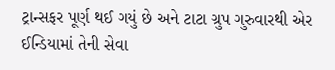ટ્રાન્સફર પૂર્ણ થઈ ગયું છે અને ટાટા ગ્રુપ ગુરુવારથી એર ઈન્ડિયામાં તેની સેવા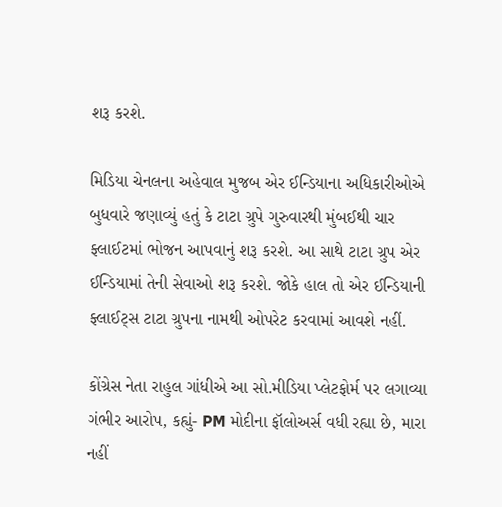શરૂ કરશે.

મિડિયા ચેનલના અહેવાલ મુજબ એર ઈન્ડિયાના અધિકારીઓએ બુધવારે જણાવ્યું હતું કે ટાટા ગ્રુપે ગુરુવારથી મુંબઈથી ચાર ફ્લાઈટમાં ભોજન આપવાનું શરૂ કરશે. આ સાથે ટાટા ગ્રુપ એર ઈન્ડિયામાં તેની સેવાઓ શરૂ કરશે. જોકે હાલ તો એર ઈન્ડિયાની ફ્લાઈટ્સ ટાટા ગ્રુપના નામથી ઓપરેટ કરવામાં આવશે નહીં.

કોંગ્રેસ નેતા રાહુલ ગાંધીએ આ સો.મીડિયા પ્લેટફોર્મ પર લગાવ્યા ગંભીર આરોપ, કહ્યું- PM મોદીના ફૉલોઅર્સ વધી રહ્યા છે, મારા નહીં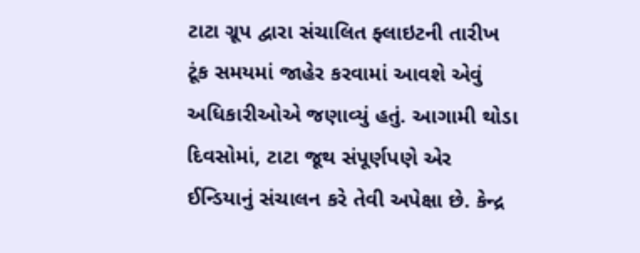ટાટા ગ્રૂપ દ્વારા સંચાલિત ફ્લાઇટની તારીખ ટૂંક સમયમાં જાહેર કરવામાં આવશે એવું અધિકારીઓએ જણાવ્યું હતું. આગામી થોડા દિવસોમાં, ટાટા જૂથ સંપૂર્ણપણે એર ઈન્ડિયાનું સંચાલન કરે તેવી અપેક્ષા છે. કેન્દ્ર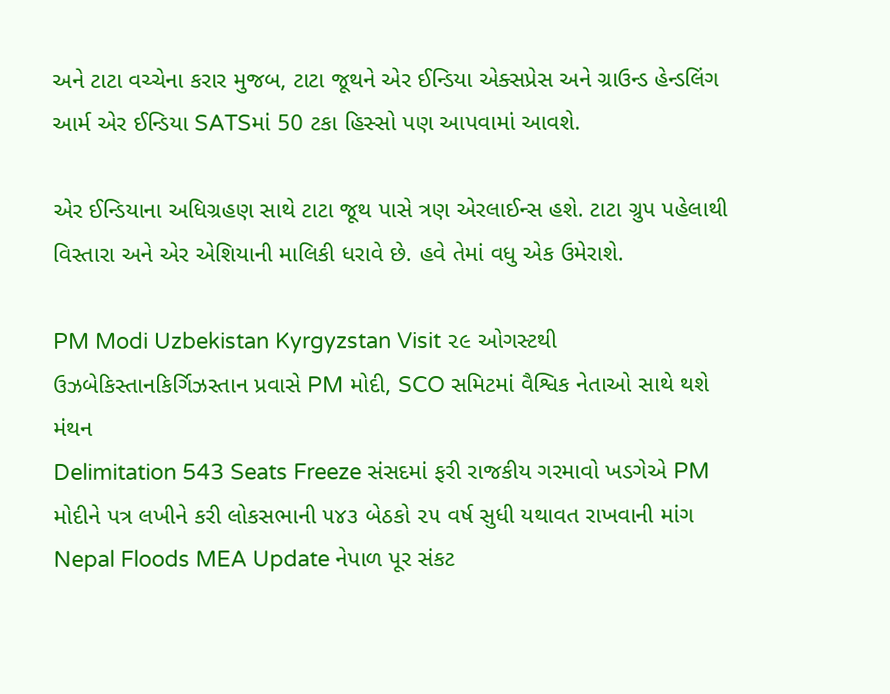અને ટાટા વચ્ચેના કરાર મુજબ, ટાટા જૂથને એર ઈન્ડિયા એક્સપ્રેસ અને ગ્રાઉન્ડ હેન્ડલિંગ આર્મ એર ઈન્ડિયા SATSમાં 50 ટકા હિસ્સો પણ આપવામાં આવશે.

એર ઈન્ડિયાના અધિગ્રહણ સાથે ટાટા જૂથ પાસે ત્રણ એરલાઈન્સ હશે. ટાટા ગ્રુપ પહેલાથી વિસ્તારા અને એર એશિયાની માલિકી ધરાવે છે. હવે તેમાં વધુ એક ઉમેરાશે.

PM Modi Uzbekistan Kyrgyzstan Visit ૨૯ ઓગસ્ટથી ઉઝબેકિસ્તાનકિર્ગિઝસ્તાન પ્રવાસે PM મોદી, SCO સમિટમાં વૈશ્વિક નેતાઓ સાથે થશે મંથન
Delimitation 543 Seats Freeze સંસદમાં ફરી રાજકીય ગરમાવો ખડગેએ PM મોદીને પત્ર લખીને કરી લોકસભાની ૫૪૩ બેઠકો ૨૫ વર્ષ સુધી યથાવત રાખવાની માંગ
Nepal Floods MEA Update નેપાળ પૂર સંકટ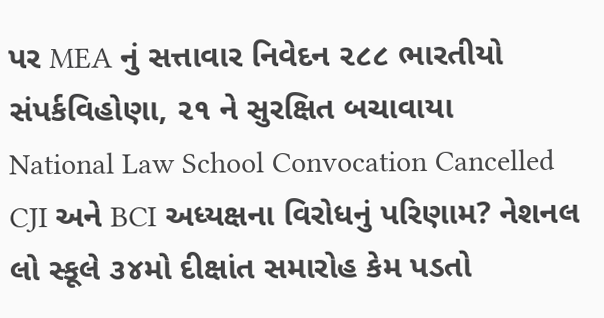પર MEA નું સત્તાવાર નિવેદન ૨૮૮ ભારતીયો સંપર્કવિહોણા, ૨૧ ને સુરક્ષિત બચાવાયા
National Law School Convocation Cancelled CJI અને BCI અધ્યક્ષના વિરોધનું પરિણામ? નેશનલ લો સ્કૂલે ૩૪મો દીક્ષાંત સમારોહ કેમ પડતો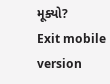મૂક્યો?
Exit mobile version